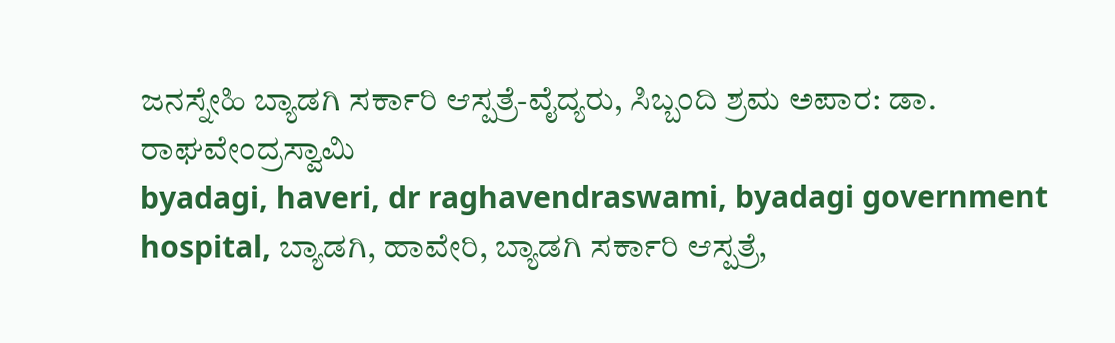ಜನಸ್ನೇಹಿ ಬ್ಯಾಡಗಿ ಸರ್ಕಾರಿ ಆಸ್ಪತ್ರೆ-ವೈದ್ಯರು, ಸಿಬ್ಬಂದಿ ಶ್ರಮ ಅಪಾರ: ಡಾ. ರಾಘವೇಂದ್ರಸ್ವಾಮಿ
byadagi, haveri, dr raghavendraswami, byadagi government hospital, ಬ್ಯಾಡಗಿ, ಹಾವೇರಿ, ಬ್ಯಾಡಗಿ ಸರ್ಕಾರಿ ಆಸ್ಪತ್ರೆ,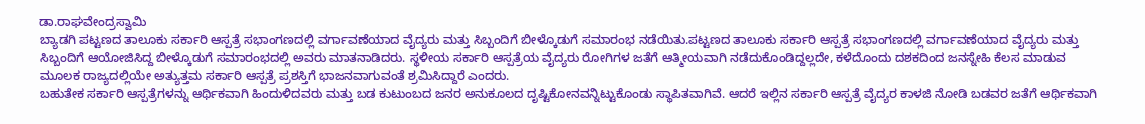ಡಾ.ರಾಘವೇಂದ್ರಸ್ವಾಮಿ
ಬ್ಯಾಡಗಿ ಪಟ್ಟಣದ ತಾಲೂಕು ಸರ್ಕಾರಿ ಆಸ್ಪತ್ರೆ ಸಭಾಂಗಣದಲ್ಲಿ ವರ್ಗಾವಣೆಯಾದ ವೈದ್ಯರು ಮತ್ತು ಸಿಬ್ಬಂದಿಗೆ ಬೀಳ್ಕೊಡುಗೆ ಸಮಾರಂಭ ನಡೆಯಿತು.ಪಟ್ಟಣದ ತಾಲೂಕು ಸರ್ಕಾರಿ ಆಸ್ಪತ್ರೆ ಸಭಾಂಗಣದಲ್ಲಿ ವರ್ಗಾವಣೆಯಾದ ವೈದ್ಯರು ಮತ್ತು ಸಿಬ್ಬಂದಿಗೆ ಆಯೋಜಿಸಿದ್ದ ಬೀಳ್ಕೊಡುಗೆ ಸಮಾರಂಭದಲ್ಲಿ ಅವರು ಮಾತನಾಡಿದರು. ಸ್ಥಳೀಯ ಸರ್ಕಾರಿ ಆಸ್ಪತ್ರೆಯ ವೈದ್ಯರು ರೋಗಿಗಳ ಜತೆಗೆ ಆತ್ಮೀಯವಾಗಿ ನಡೆದುಕೊಂಡಿದ್ದಲ್ಲದೇ, ಕಳೆದೊಂದು ದಶಕದಿಂದ ಜನಸ್ನೇಹಿ ಕೆಲಸ ಮಾಡುವ ಮೂಲಕ ರಾಜ್ಯದಲ್ಲಿಯೇ ಅತ್ಯುತ್ತಮ ಸರ್ಕಾರಿ ಆಸ್ಪತ್ರೆ ಪ್ರಶಸ್ತಿಗೆ ಭಾಜನವಾಗುವಂತೆ ಶ್ರಮಿಸಿದ್ದಾರೆ ಎಂದರು.
ಬಹುತೇಕ ಸರ್ಕಾರಿ ಆಸ್ಪತ್ರೆಗಳನ್ನು ಆರ್ಥಿಕವಾಗಿ ಹಿಂದುಳಿದವರು ಮತ್ತು ಬಡ ಕುಟುಂಬದ ಜನರ ಅನುಕೂಲದ ದೃಷ್ಟಿಕೋನವನ್ನಿಟ್ಟುಕೊಂಡು ಸ್ಥಾಪಿತವಾಗಿವೆ. ಆದರೆ ಇಲ್ಲಿನ ಸರ್ಕಾರಿ ಆಸ್ಪತ್ರೆ ವೈದ್ಯರ ಕಾಳಜಿ ನೋಡಿ ಬಡವರ ಜತೆಗೆ ಆರ್ಥಿಕವಾಗಿ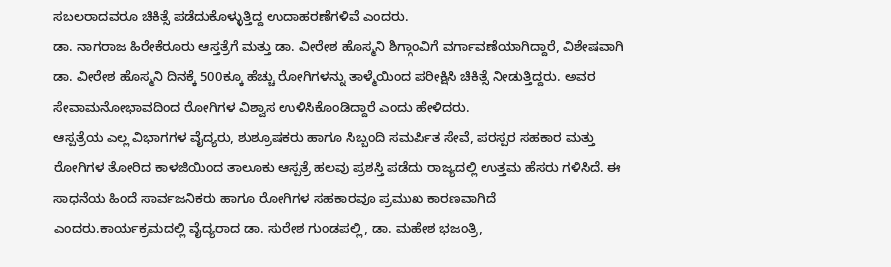ಸಬಲರಾದವರೂ ಚಿಕಿತ್ಸೆ ಪಡೆದುಕೊಳ್ಳುತ್ತಿದ್ದ ಉದಾಹರಣೆಗಳಿವೆ ಎಂದರು.
ಡಾ. ನಾಗರಾಜ ಹಿರೇಕೆರೂರು ಆಸ್ತತ್ರೆಗೆ ಮತ್ತು ಡಾ. ವೀರೇಶ ಹೊಸ್ಮನಿ ಶಿಗ್ಗಾಂವಿಗೆ ವರ್ಗಾವಣೆಯಾಗಿದ್ದಾರೆ, ವಿಶೇಷವಾಗಿ ಡಾ. ವೀರೇಶ ಹೊಸ್ಮನಿ ದಿನಕ್ಕೆ 500ಕ್ಕೂ ಹೆಚ್ಚು ರೋಗಿಗಳನ್ನು ತಾಳ್ಮೆಯಿಂದ ಪರೀಕ್ಷಿಸಿ ಚಿಕಿತ್ಸೆ ನೀಡುತ್ತಿದ್ದರು. ಅವರ ಸೇವಾಮನೋಭಾವದಿಂದ ರೋಗಿಗಳ ವಿಶ್ವಾಸ ಉಳಿಸಿಕೊಂಡಿದ್ದಾರೆ ಎಂದು ಹೇಳಿದರು.
ಆಸ್ಪತ್ರೆಯ ಎಲ್ಲ ವಿಭಾಗಗಳ ವೈದ್ಯರು, ಶುಶ್ರೂಷಕರು ಹಾಗೂ ಸಿಬ್ಬಂದಿ ಸಮರ್ಪಿತ ಸೇವೆ, ಪರಸ್ಪರ ಸಹಕಾರ ಮತ್ತು ರೋಗಿಗಳ ತೋರಿದ ಕಾಳಜಿಯಿಂದ ತಾಲೂಕು ಆಸ್ಪತ್ರೆ ಹಲವು ಪ್ರಶಸ್ತಿ ಪಡೆದು ರಾಜ್ಯದಲ್ಲಿ ಉತ್ತಮ ಹೆಸರು ಗಳಿಸಿದೆ. ಈ ಸಾಧನೆಯ ಹಿಂದೆ ಸಾರ್ವಜನಿಕರು ಹಾಗೂ ರೋಗಿಗಳ ಸಹಕಾರವೂ ಪ್ರಮುಖ ಕಾರಣವಾಗಿದೆ ಎಂದರು.ಕಾರ್ಯಕ್ರಮದಲ್ಲಿ ವೈದ್ಯರಾದ ಡಾ. ಸುರೇಶ ಗುಂಡಪಲ್ಲಿ, ಡಾ. ಮಹೇಶ ಭಜಂತ್ರಿ,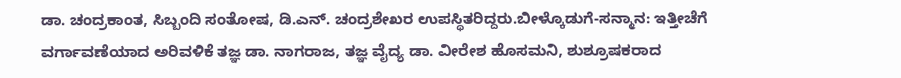ಡಾ. ಚಂದ್ರಕಾಂತ, ಸಿಬ್ಬಂದಿ ಸಂತೋಷ, ಡಿ.ಎನ್. ಚಂದ್ರಶೇಖರ ಉಪಸ್ಥಿತರಿದ್ದರು.ಬೀಳ್ಕೊಡುಗೆ-ಸನ್ಮಾನ: ಇತ್ತೀಚೆಗೆ ವರ್ಗಾವಣೆಯಾದ ಅರಿವಳಿಕೆ ತಜ್ಞ ಡಾ. ನಾಗರಾಜ, ತಜ್ಞ ವೈದ್ಯ ಡಾ. ವೀರೇಶ ಹೊಸಮನಿ, ಶುಶ್ರೂಷಕರಾದ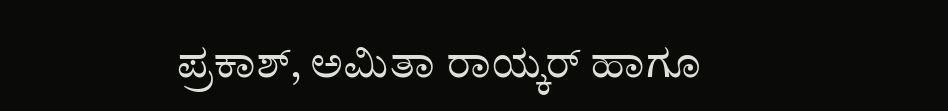ಪ್ರಕಾಶ್, ಅಮಿತಾ ರಾಯ್ಕರ್ ಹಾಗೂ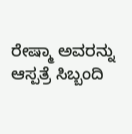ರೇಷ್ಮಾ ಅವರನ್ನು ಆಸ್ಪತ್ರೆ ಸಿಬ್ಬಂದಿ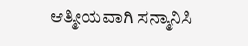ಆತ್ಮೀಯವಾಗಿ ಸನ್ಮಾನಿಸಿ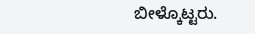ಬೀಳ್ಕೊಟ್ಟರು.